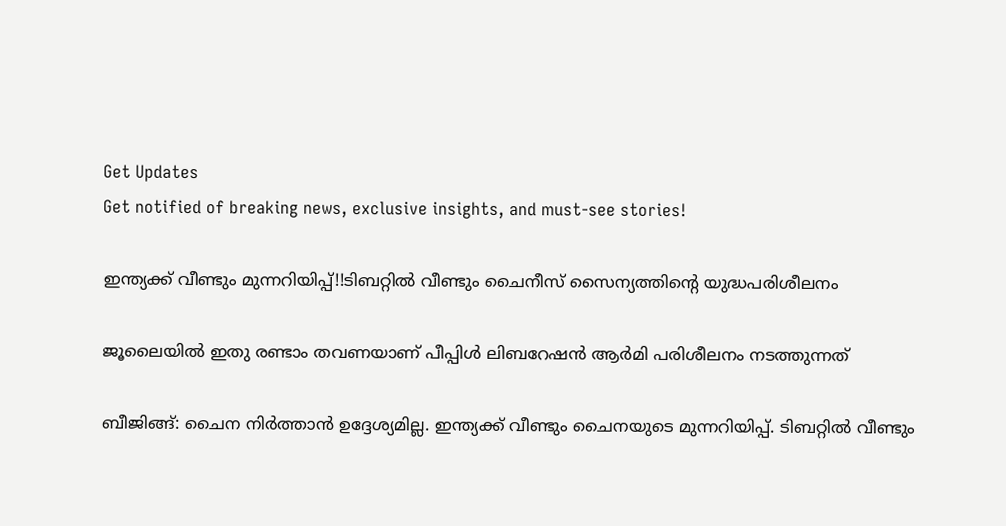Get Updates
Get notified of breaking news, exclusive insights, and must-see stories!

ഇന്ത്യക്ക് വീണ്ടും മുന്നറിയിപ്പ്!!ടിബറ്റില്‍ വീണ്ടും ചൈനീസ് സൈന്യത്തിന്റെ യുദ്ധപരിശീലനം

ജൂലൈയില്‍ ഇതു രണ്ടാം തവണയാണ് പീപ്പിള്‍ ലിബറേഷന്‍ ആര്‍മി പരിശീലനം നടത്തുന്നത്

ബീജിങ്ങ്: ചൈന നിര്‍ത്താന്‍ ഉദ്ദേശ്യമില്ല. ഇന്ത്യക്ക് വീണ്ടും ചൈനയുടെ മുന്നറിയിപ്പ്. ടിബറ്റില്‍ വീണ്ടും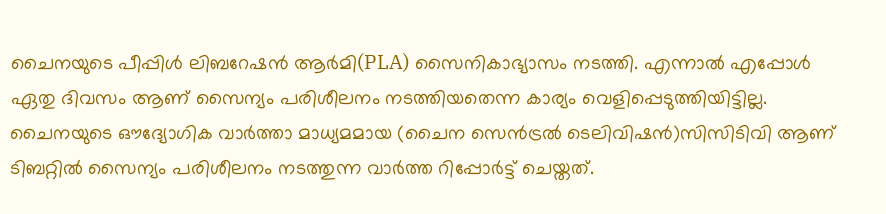ചൈനയുടെ പീപ്പിള്‍ ലിബറേഷന്‍ ആര്‍മി(PLA) സൈനികാഭ്യാസം നടത്തി. എന്നാല്‍ എപ്പോള്‍ ഏതു ദിവസം ആണ് സൈന്യം പരിശീലനം നടത്തിയതെന്ന കാര്യം വെളിപ്പെടുത്തിയിട്ടില്ല. ചൈനയുടെ ഔദ്യോഗിക വാര്‍ത്താ മാധ്യമമായ (ചൈന സെന്‍ട്രല്‍ ടെലിവിഷന്‍)സിസിടിവി ആണ് ടിബറ്റില്‍ സൈന്യം പരിശീലനം നടത്തുന്ന വാര്‍ത്ത റിപ്പോര്‍ട്ട് ചെയ്തത്.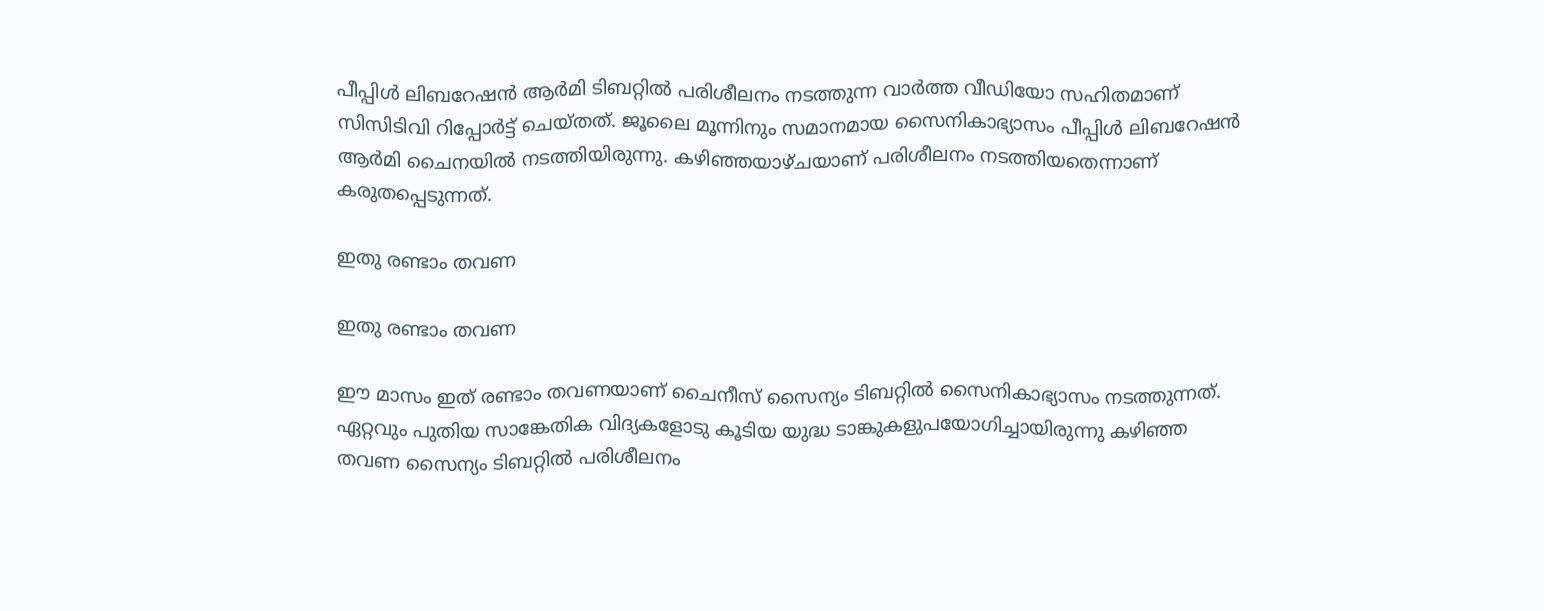പീപ്പിള്‍ ലിബറേഷന്‍ ആര്‍മി ടിബറ്റില്‍ പരിശീലനം നടത്തുന്ന വാര്‍ത്ത വീഡിയോ സഹിതമാണ് സിസിടിവി റിപ്പോര്‍ട്ട് ചെയ്തത്. ജൂലൈ മൂന്നിനും സമാനമായ സൈനികാഭ്യാസം പീപ്പിള്‍ ലിബറേഷന്‍ ആര്‍മി ചൈനയില്‍ നടത്തിയിരുന്നു. കഴിഞ്ഞയാഴ്ചയാണ് പരിശീലനം നടത്തിയതെന്നാണ് കരുതപ്പെടുന്നത്.

ഇതു രണ്ടാം തവണ

ഇതു രണ്ടാം തവണ

ഈ മാസം ഇത് രണ്ടാം തവണയാണ് ചൈനീസ് സൈന്യം ടിബറ്റില്‍ സൈനികാഭ്യാസം നടത്തുന്നത്. ഏറ്റവും പുതിയ സാങ്കേതിക വിദ്യകളോടു കൂടിയ യുദ്ധ ടാങ്കുകളുപയോഗിച്ചായിരുന്നു കഴിഞ്ഞ തവണ സൈന്യം ടിബറ്റില്‍ പരിശീലനം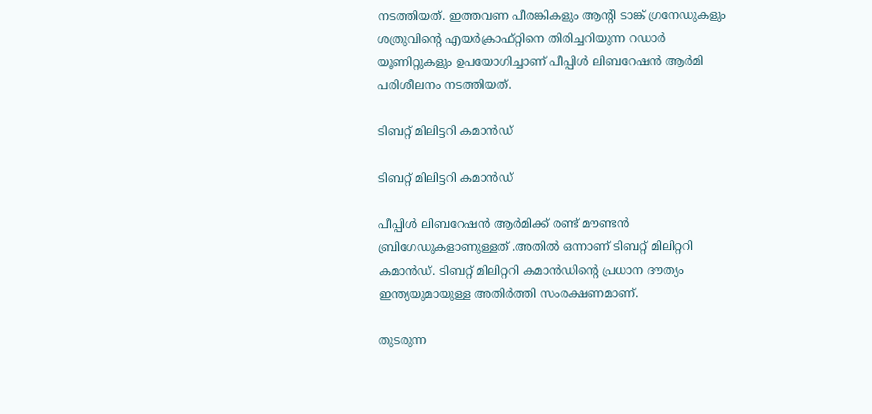നടത്തിയത്. ഇത്തവണ പീരങ്കികളും ആന്റി ടാങ്ക് ഗ്രനേഡുകളും ശത്രുവിന്റെ എയര്‍ക്രാഫ്റ്റിനെ തിരിച്ചറിയുന്ന റഡാര്‍ യൂണിറ്റുകളും ഉപയോഗിച്ചാണ് പീപ്പിള്‍ ലിബറേഷന്‍ ആര്‍മി പരിശീലനം നടത്തിയത്.

ടിബറ്റ് മിലിട്ടറി കമാന്‍ഡ്

ടിബറ്റ് മിലിട്ടറി കമാന്‍ഡ്

പീപ്പിള്‍ ലിബറേഷന്‍ ആര്‍മിക്ക് രണ്ട് മൗണ്ടന്‍ ബ്രിഗേഡുകളാണുള്ളത് .അതില്‍ ഒന്നാണ് ടിബറ്റ് മിലിറ്ററി കമാന്‍ഡ്. ടിബറ്റ് മിലിറ്ററി കമാന്‍ഡിന്റെ പ്രധാന ദൗത്യം ഇന്ത്യയുമായുള്ള അതിര്‍ത്തി സംരക്ഷണമാണ്.

തുടരുന്ന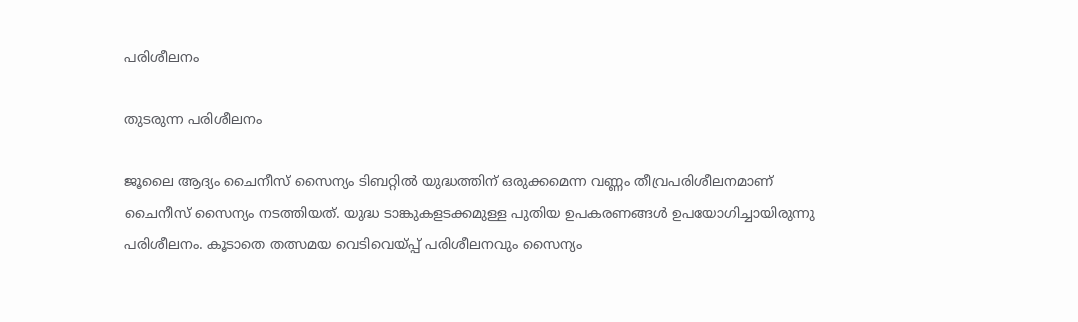പരിശീലനം

തുടരുന്ന പരിശീലനം

ജൂലൈ ആദ്യം ചൈനീസ് സൈന്യം ടിബറ്റില്‍ യുദ്ധത്തിന് ഒരുക്കമെന്ന വണ്ണം തീവ്രപരിശീലനമാണ് ചൈനീസ് സൈന്യം നടത്തിയത്. യുദ്ധ ടാങ്കുകളടക്കമുള്ള പുതിയ ഉപകരണങ്ങള്‍ ഉപയോഗിച്ചായിരുന്നു പരിശീലനം. കൂടാതെ തത്സമയ വെടിവെയ്പ്പ് പരിശീലനവും സൈന്യം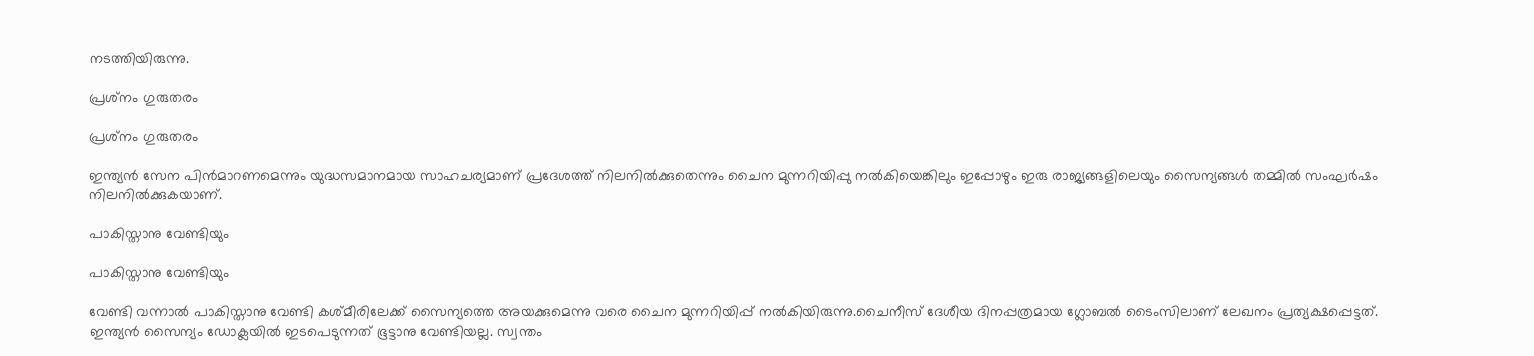നടത്തിയിരുന്നു.

പ്രശ്‌നം ഗുരുതരം

പ്രശ്‌നം ഗുരുതരം

ഇന്ത്യന്‍ സേന പിന്‍മാറണമെന്നും യുദ്ധസമാനമായ സാഹചര്യമാണ് പ്രദേശത്ത് നിലനില്‍ക്കുതെന്നും ചൈന മുന്നറിയിപ്പു നല്‍കിയെങ്കിലും ഇപ്പോഴും ഇരു രാജ്യങ്ങളിലെയും സൈന്യങ്ങള്‍ തമ്മില്‍ സംഘര്‍ഷം നിലനില്‍ക്കുകയാണ്.

പാകിസ്താനു വേണ്ടിയും

പാകിസ്താനു വേണ്ടിയും

വേണ്ടി വന്നാല്‍ പാകിസ്താനു വേണ്ടി കശ്മീരിലേക്ക് സൈന്യത്തെ അയക്കുമെന്നു വരെ ചൈന മുന്നറിയിപ്പ് നല്‍കിയിരുന്നു.ചൈനീസ് ദേശീയ ദിനപ്പത്രമായ ഗ്ലോബല്‍ ടൈംസിലാണ് ലേഖനം പ്രത്യക്ഷപ്പെട്ടത്. ഇന്ത്യന്‍ സൈന്യം ഡോക്ലയില്‍ ഇടപെടുന്നത് ഭൂട്ടാനു വേണ്ടിയല്ല. സ്വന്തം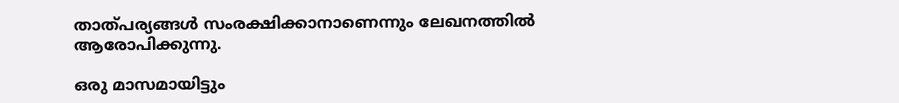താത്പര്യങ്ങള്‍ സംരക്ഷിക്കാനാണെന്നും ലേഖനത്തില്‍ ആരോപിക്കുന്നു.

ഒരു മാസമായിട്ടും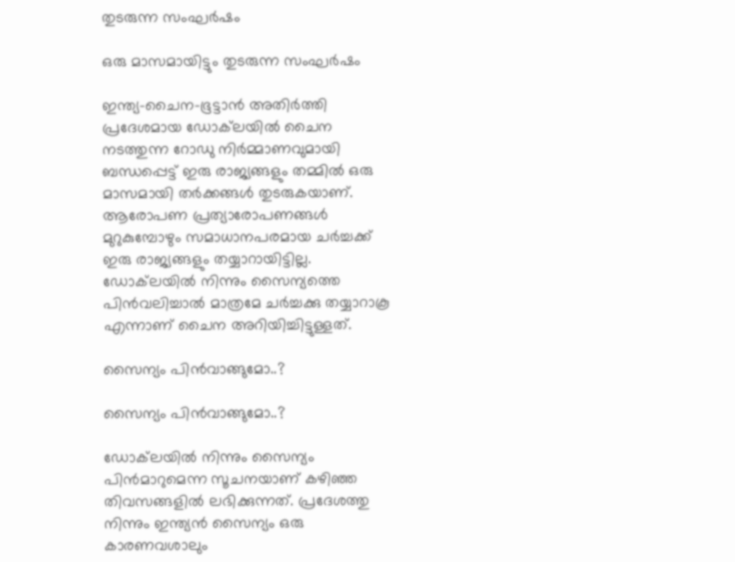തുടരുന്ന സംഘര്‍ഷം

ഒരു മാസമായിട്ടും തുടരുന്ന സംഘര്‍ഷം

ഇന്ത്യ-ചൈന-ഭൂട്ടാന്‍ അതിര്‍ത്തി പ്രദേശമായ ഡോക്‌ലയില്‍ ചൈന നടത്തുന്ന റോഡു നിര്‍മ്മാണവുമായി ബന്ധപ്പെട്ട് ഇരു രാജ്യങ്ങളും തമ്മില്‍ ഒരു മാസമായി തര്‍ക്കങ്ങള്‍ തുടരുകയാണ്. ആരോപണ പ്രത്യാരോപണങ്ങള്‍ മുറുകുമ്പോഴും സമാധാനപരമായ ചര്‍ച്ചക്ക് ഇരു രാജ്യങ്ങളും തയ്യാറായിട്ടില്ല. ഡോക്‌ലയില്‍ നിന്നും സൈന്യത്തെ പിന്‍വലിച്ചാല്‍ മാത്രമേ ചര്‍ച്ചക്കു തയ്യാറാകൂ എന്നാണ് ചൈന അറിയിച്ചിട്ടുള്ളത്.

സൈന്യം പിന്‍വാങ്ങുമോ..?

സൈന്യം പിന്‍വാങ്ങുമോ..?

ഡോക്‌ലയില്‍ നിന്നും സൈന്യം പിന്‍മാറുമെന്ന സൂചനയാണ് കഴിഞ്ഞ തിവസങ്ങളില്‍ ലഭിക്കുന്നത്. പ്രദേശത്തു നിന്നും ഇന്ത്യന്‍ സൈന്യം ഒരു കാരണവശാലും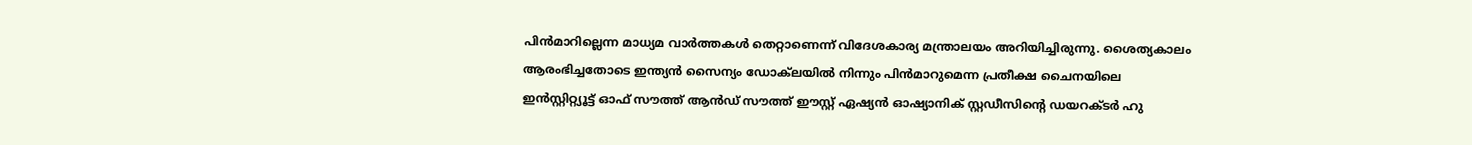പിന്‍മാറില്ലെന്ന മാധ്യമ വാര്‍ത്തകള്‍ തെറ്റാണെന്ന് വിദേശകാര്യ മന്ത്രാലയം അറിയിച്ചിരുന്നു. ശൈത്യകാലം ആരംഭിച്ചതോടെ ഇന്ത്യന്‍ സൈന്യം ഡോക്‌ലയില്‍ നിന്നും പിന്‍മാറുമെന്ന പ്രതീക്ഷ ചൈനയിലെ
ഇന്‍സ്റ്റിറ്റ്യൂട്ട് ഓഫ് സൗത്ത് ആന്‍ഡ് സൗത്ത് ഈസ്റ്റ് ഏഷ്യന്‍ ഓഷ്യാനിക് സ്റ്റഡീസിന്റെ ഡയറക്ടര്‍ ഹു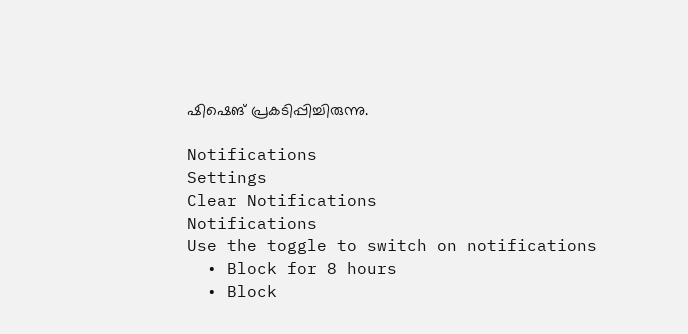ഷിഷെങ് പ്രകടിപ്പിച്ചിരുന്നു.

Notifications
Settings
Clear Notifications
Notifications
Use the toggle to switch on notifications
  • Block for 8 hours
  • Block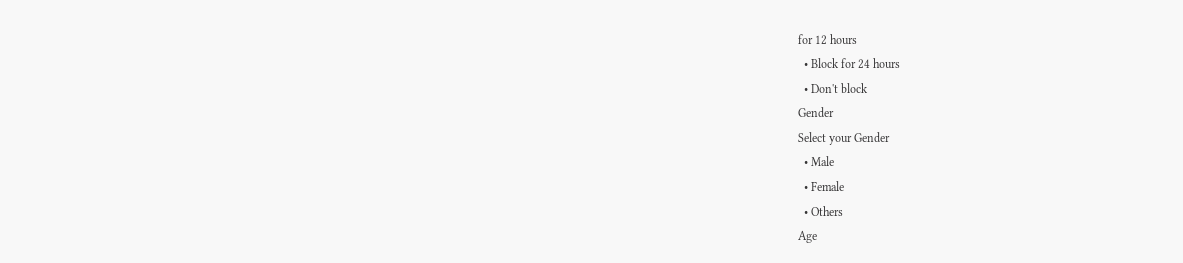for 12 hours
  • Block for 24 hours
  • Don't block
Gender
Select your Gender
  • Male
  • Female
  • Others
Age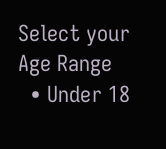Select your Age Range
  • Under 18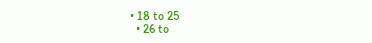• 18 to 25
  • 26 to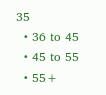35
  • 36 to 45
  • 45 to 55
  • 55+